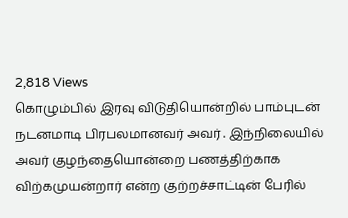2,818 Views
கொழும்பில் இரவு விடுதியொன்றில் பாம்புடன் நடனமாடி பிரபலமானவர் அவர் . இந்நிலையில் அவர் குழந்தையொன்றை பணத்திற்காக விற்கமுயன்றார் என்ற குற்றச்சாட்டின் பேரில்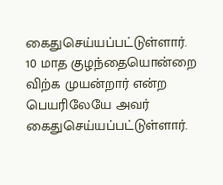கைதுசெய்யப்பட்டுள்ளார்.
10 மாத குழந்தையொன்றை விற்க முயன்றார் என்ற பெயரிலேயே அவர் கைதுசெய்யப்பட்டுள்ளார்.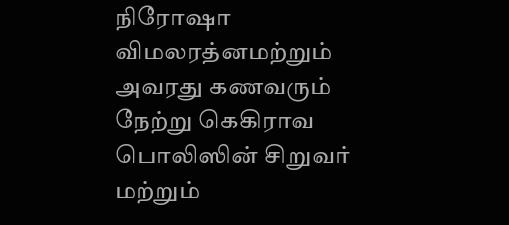நிரோஷா விமலரத்னமற்றும் அவரது கணவரும் நேற்று கெகிராவ பொலிஸின் சிறுவர் மற்றும்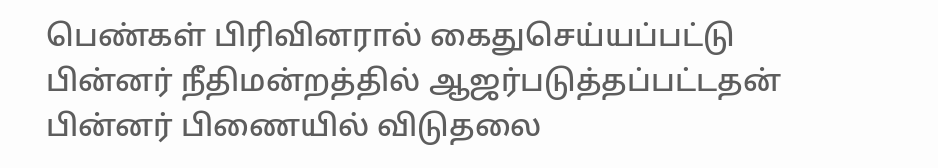பெண்கள் பிரிவினரால் கைதுசெய்யப்பட்டு பின்னர் நீதிமன்றத்தில் ஆஜர்படுத்தப்பட்டதன் பின்னர் பிணையில் விடுதலை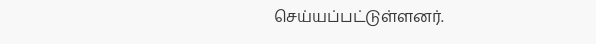செய்யப்பட்டுள்ளனர்.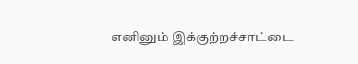எனினும் இக்குற்றச்சாட்டை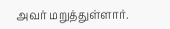அவர் மறுத்துள்ளார்.